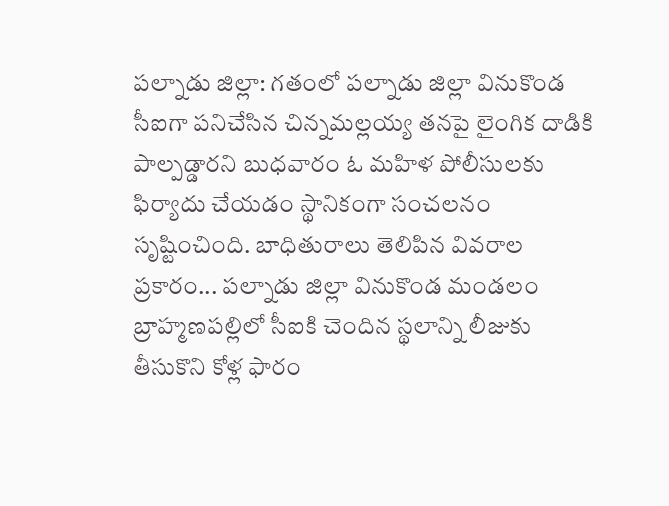పల్నాడు జిల్లా: గతంలో పల్నాడు జిల్లా వినుకొండ సీఐగా పనిచేసిన చిన్నమల్లయ్య తనపై లైంగిక దాడికి పాల్పడ్డారని బుధవారం ఓ మహిళ పోలీసులకు ఫిర్యాదు చేయడం స్థానికంగా సంచలనం సృష్టించింది. బాధితురాలు తెలిపిన వివరాల ప్రకారం... పల్నాడు జిల్లా వినుకొండ మండలం బ్రాహ్మణపల్లిలో సీఐకి చెందిన స్థలాన్ని లీజుకు తీసుకొని కోళ్ల ఫారం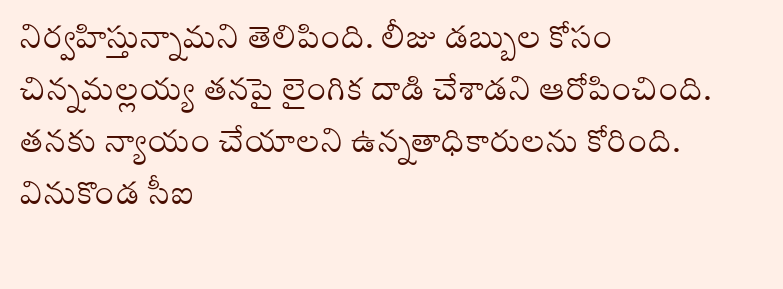నిర్వహిస్తున్నామని తెలిపింది. లీజు డబ్బుల కోసం చిన్నమల్లయ్య తనపై లైంగిక దాడి చేశాడని ఆరోపించింది. తనకు న్యాయం చేయాలని ఉన్నతాధికారులను కోరింది. వినుకొండ సీఐ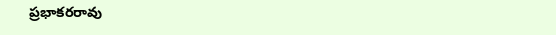ప్రభాకరరావు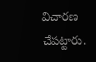విచారణ చేపట్టారు.